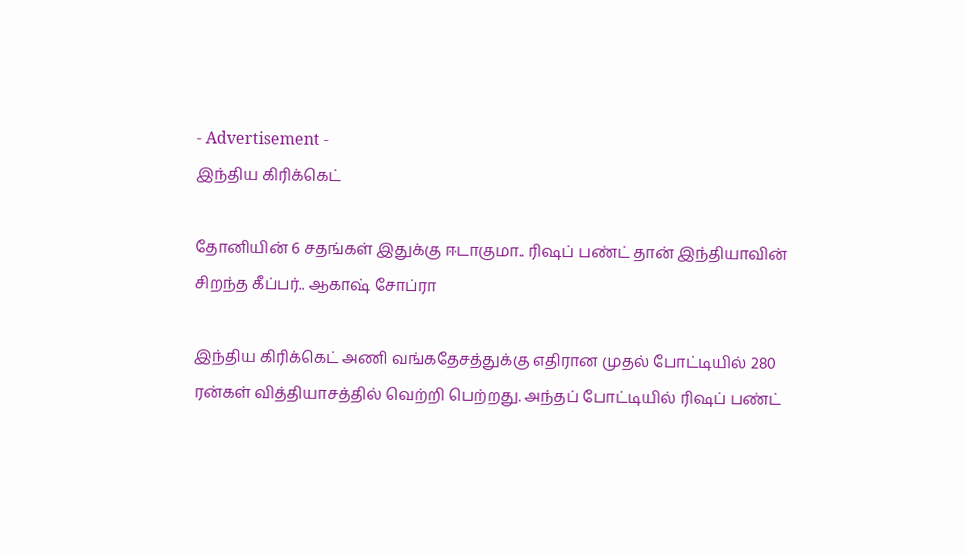- Advertisement -
இந்திய கிரிக்கெட்

தோனியின் 6 சதங்கள் இதுக்கு ஈடாகுமா.. ரிஷப் பண்ட் தான் இந்தியாவின் சிறந்த கீப்பர்.. ஆகாஷ் சோப்ரா

இந்திய கிரிக்கெட் அணி வங்கதேசத்துக்கு எதிரான முதல் போட்டியில் 280 ரன்கள் வித்தியாசத்தில் வெற்றி பெற்றது. அந்தப் போட்டியில் ரிஷப் பண்ட்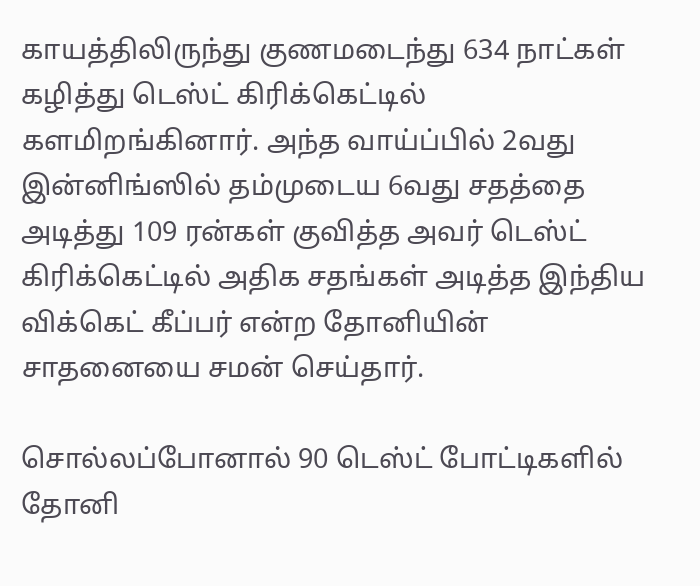காயத்திலிருந்து குணமடைந்து 634 நாட்கள் கழித்து டெஸ்ட் கிரிக்கெட்டில் களமிறங்கினார். அந்த வாய்ப்பில் 2வது இன்னிங்ஸில் தம்முடைய 6வது சதத்தை அடித்து 109 ரன்கள் குவித்த அவர் டெஸ்ட் கிரிக்கெட்டில் அதிக சதங்கள் அடித்த இந்திய விக்கெட் கீப்பர் என்ற தோனியின் சாதனையை சமன் செய்தார்.

சொல்லப்போனால் 90 டெஸ்ட் போட்டிகளில் தோனி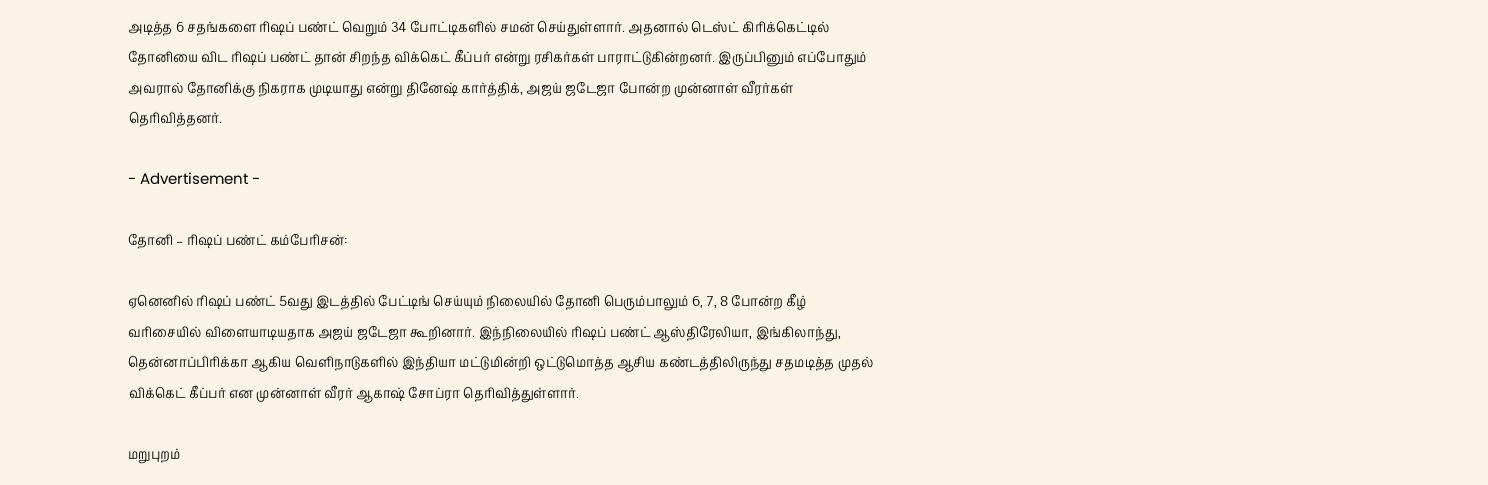அடித்த 6 சதங்களை ரிஷப் பண்ட் வெறும் 34 போட்டிகளில் சமன் செய்துள்ளார். அதனால் டெஸ்ட் கிரிக்கெட்டில் தோனியை விட ரிஷப் பண்ட் தான் சிறந்த விக்கெட் கீப்பர் என்று ரசிகர்கள் பாராட்டுகின்றனர். இருப்பினும் எப்போதும் அவரால் தோனிக்கு நிகராக முடியாது என்று தினேஷ் கார்த்திக், அஜய் ஜடேஜா போன்ற முன்னாள் வீரர்கள் தெரிவித்தனர்.

- Advertisement -

தோனி – ரிஷப் பண்ட் கம்பேரிசன்:

ஏனெனில் ரிஷப் பண்ட் 5வது இடத்தில் பேட்டிங் செய்யும் நிலையில் தோனி பெரும்பாலும் 6, 7, 8 போன்ற கீழ் வரிசையில் விளையாடியதாக அஜய் ஜடேஜா கூறினார். இந்நிலையில் ரிஷப் பண்ட் ஆஸ்திரேலியா, இங்கிலாந்து, தென்னாப்பிரிக்கா ஆகிய வெளிநாடுகளில் இந்தியா மட்டுமின்றி ஒட்டுமொத்த ஆசிய கண்டத்திலிருந்து சதமடித்த முதல் விக்கெட் கீப்பர் என முன்னாள் வீரர் ஆகாஷ் சோப்ரா தெரிவித்துள்ளார்.

மறுபுறம்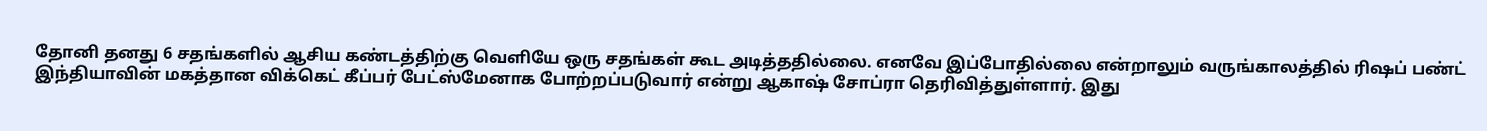தோனி தனது 6 சதங்களில் ஆசிய கண்டத்திற்கு வெளியே ஒரு சதங்கள் கூட அடித்ததில்லை. எனவே இப்போதில்லை என்றாலும் வருங்காலத்தில் ரிஷப் பண்ட் இந்தியாவின் மகத்தான விக்கெட் கீப்பர் பேட்ஸ்மேனாக போற்றப்படுவார் என்று ஆகாஷ் சோப்ரா தெரிவித்துள்ளார். இது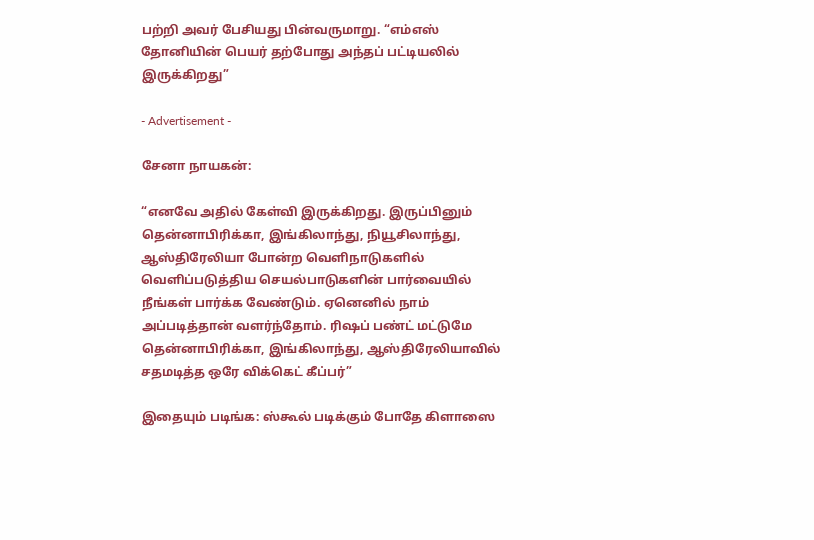பற்றி அவர் பேசியது பின்வருமாறு. “எம்எஸ் தோனியின் பெயர் தற்போது அந்தப் பட்டியலில் இருக்கிறது”

- Advertisement -

சேனா நாயகன்:

“எனவே அதில் கேள்வி இருக்கிறது. இருப்பினும் தென்னாபிரிக்கா, இங்கிலாந்து, நியூசிலாந்து, ஆஸ்திரேலியா போன்ற வெளிநாடுகளில் வெளிப்படுத்திய செயல்பாடுகளின் பார்வையில் நீங்கள் பார்க்க வேண்டும். ஏனெனில் நாம் அப்படித்தான் வளர்ந்தோம். ரிஷப் பண்ட் மட்டுமே தென்னாபிரிக்கா, இங்கிலாந்து, ஆஸ்திரேலியாவில் சதமடித்த ஒரே விக்கெட் கீப்பர்”

இதையும் படிங்க: ஸ்கூல் படிக்கும் போதே கிளாஸை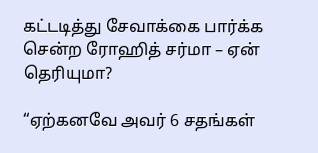கட்டடித்து சேவாக்கை பார்க்க சென்ற ரோஹித் சர்மா – ஏன் தெரியுமா?

“ஏற்கனவே அவர் 6 சதங்கள்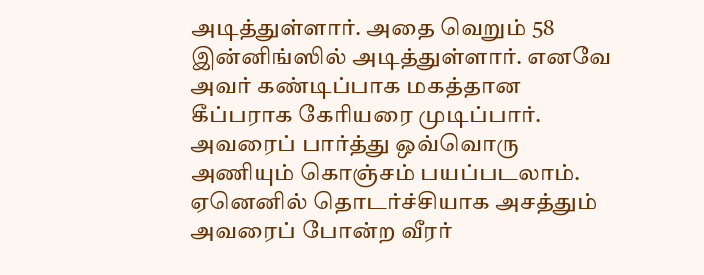அடித்துள்ளார். அதை வெறும் 58 இன்னிங்ஸில் அடித்துள்ளார். எனவே அவர் கண்டிப்பாக மகத்தான கீப்பராக கேரியரை முடிப்பார். அவரைப் பார்த்து ஒவ்வொரு அணியும் கொஞ்சம் பயப்படலாம். ஏனெனில் தொடர்ச்சியாக அசத்தும் அவரைப் போன்ற வீரர்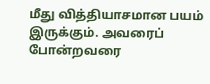மீது வித்தியாசமான பயம் இருக்கும். அவரைப் போன்றவரை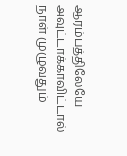ஆரம்பத்திலேயே அவுட்டாக்காவிட்டால் நாள் முழுவதும்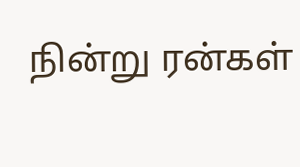நின்று ரன்கள்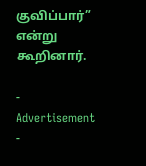குவிப்பார்” என்று கூறினார்.

- Advertisement -